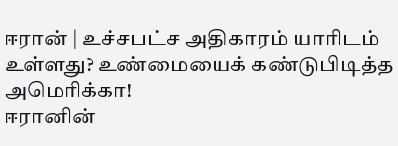ஈரான் | உச்சபட்ச அதிகாரம் யாரிடம் உள்ளது? உண்மையைக் கண்டுபிடித்த அமெரிக்கா!
ஈரானின்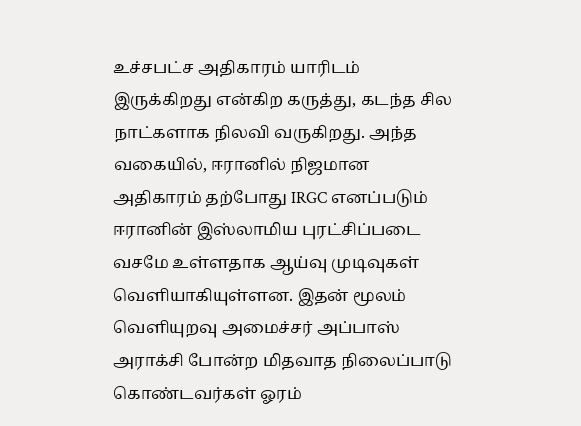உச்சபட்ச அதிகாரம் யாரிடம் இருக்கிறது என்கிற கருத்து, கடந்த சில நாட்களாக நிலவி வருகிறது. அந்த வகையில், ஈரானில் நிஜமான அதிகாரம் தற்போது IRGC எனப்படும் ஈரானின் இஸ்லாமிய புரட்சிப்படை வசமே உள்ளதாக ஆய்வு முடிவுகள் வெளியாகியுள்ளன. இதன் மூலம் வெளியுறவு அமைச்சர் அப்பாஸ் அராக்சி போன்ற மிதவாத நிலைப்பாடு கொண்டவர்கள் ஓரம்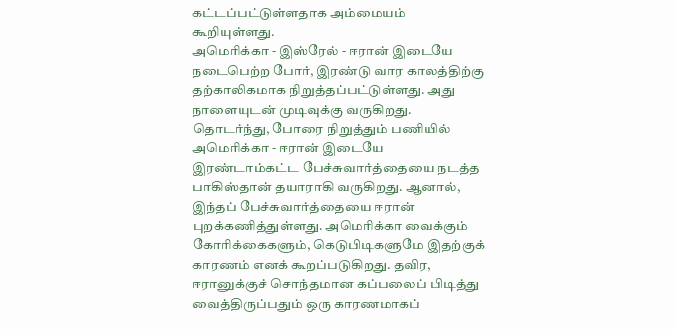கட்டப்பட்டுள்ளதாக அம்மையம் கூறியுள்ளது.
அமெரிக்கா - இஸ்ரேல் - ஈரான் இடையே நடைபெற்ற போர், இரண்டு வார காலத்திற்கு தற்காலிகமாக நிறுத்தப்பட்டுள்ளது. அது நாளையுடன் முடிவுக்கு வருகிறது. தொடர்ந்து, போரை நிறுத்தும் பணியில் அமெரிக்கா - ஈரான் இடையே இரண்டாம்கட்ட பேச்சுவார்த்தையை நடத்த பாகிஸ்தான் தயாராகி வருகிறது. ஆனால், இந்தப் பேச்சுவார்த்தையை ஈரான் புறக்கணித்துள்ளது. அமெரிக்கா வைக்கும் கோரிக்கைகளும், கெடுபிடிகளுமே இதற்குக் காரணம் எனக் கூறப்படுகிறது. தவிர, ஈரானுக்குச் சொந்தமான கப்பலைப் பிடித்து வைத்திருப்பதும் ஒரு காரணமாகப்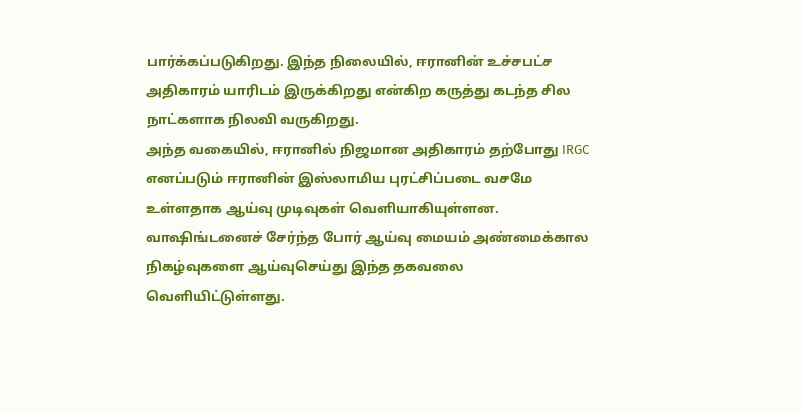பார்க்கப்படுகிறது. இந்த நிலையில், ஈரானின் உச்சபட்ச அதிகாரம் யாரிடம் இருக்கிறது என்கிற கருத்து கடந்த சில நாட்களாக நிலவி வருகிறது.
அந்த வகையில், ஈரானில் நிஜமான அதிகாரம் தற்போது IRGC எனப்படும் ஈரானின் இஸ்லாமிய புரட்சிப்படை வசமே உள்ளதாக ஆய்வு முடிவுகள் வெளியாகியுள்ளன. வாஷிங்டனைச் சேர்ந்த போர் ஆய்வு மையம் அண்மைக்கால நிகழ்வுகளை ஆய்வுசெய்து இந்த தகவலை வெளியிட்டுள்ளது.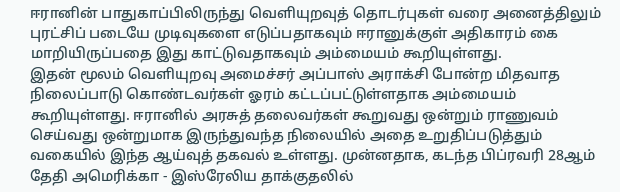ஈரானின் பாதுகாப்பிலிருந்து வெளியுறவுத் தொடர்புகள் வரை அனைத்திலும் புரட்சிப் படையே முடிவுகளை எடுப்பதாகவும் ஈரானுக்குள் அதிகாரம் கை மாறியிருப்பதை இது காட்டுவதாகவும் அம்மையம் கூறியுள்ளது.
இதன் மூலம் வெளியுறவு அமைச்சர் அப்பாஸ் அராக்சி போன்ற மிதவாத நிலைப்பாடு கொண்டவர்கள் ஓரம் கட்டப்பட்டுள்ளதாக அம்மையம் கூறியுள்ளது. ஈரானில் அரசுத் தலைவர்கள் கூறுவது ஒன்றும் ராணுவம் செய்வது ஒன்றுமாக இருந்துவந்த நிலையில் அதை உறுதிப்படுத்தும் வகையில் இந்த ஆய்வுத் தகவல் உள்ளது. முன்னதாக, கடந்த பிப்ரவரி 28ஆம் தேதி அமெரிக்கா - இஸ்ரேலிய தாக்குதலில்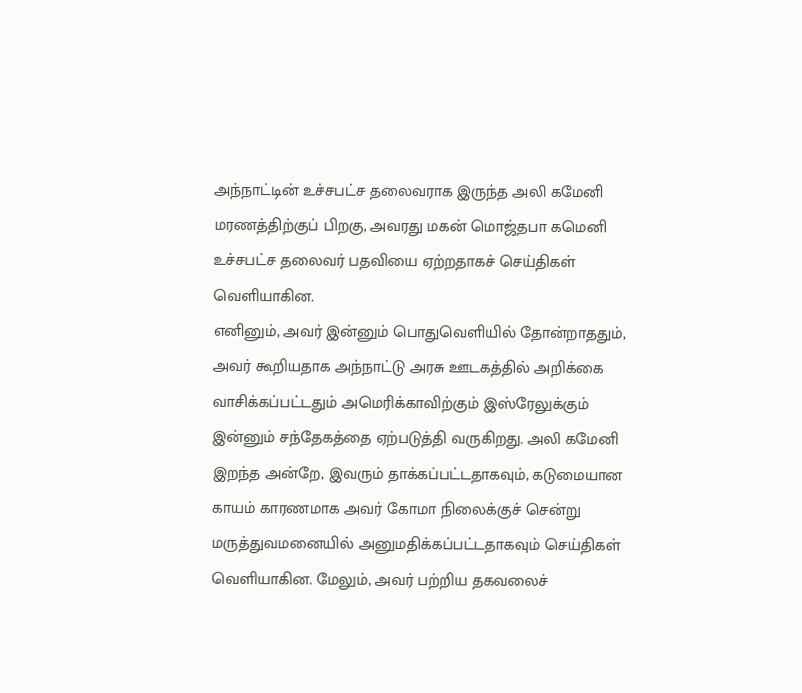அந்நாட்டின் உச்சபட்ச தலைவராக இருந்த அலி கமேனி மரணத்திற்குப் பிறகு, அவரது மகன் மொஜ்தபா கமெனி உச்சபட்ச தலைவர் பதவியை ஏற்றதாகச் செய்திகள் வெளியாகின.
எனினும், அவர் இன்னும் பொதுவெளியில் தோன்றாததும், அவர் கூறியதாக அந்நாட்டு அரசு ஊடகத்தில் அறிக்கை வாசிக்கப்பட்டதும் அமெரிக்காவிற்கும் இஸ்ரேலுக்கும் இன்னும் சந்தேகத்தை ஏற்படுத்தி வருகிறது. அலி கமேனி இறந்த அன்றே, இவரும் தாக்கப்பட்டதாகவும், கடுமையான காயம் காரணமாக அவர் கோமா நிலைக்குச் சென்று மருத்துவமனையில் அனுமதிக்கப்பட்டதாகவும் செய்திகள் வெளியாகின. மேலும், அவர் பற்றிய தகவலைச்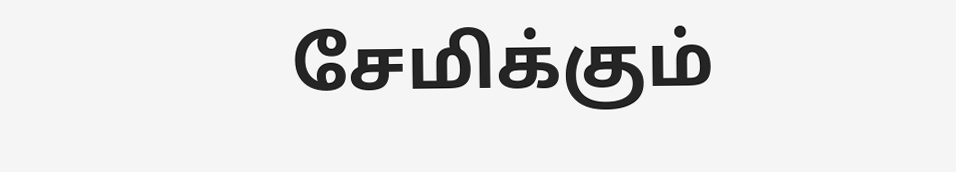சேமிக்கும்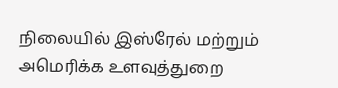நிலையில் இஸ்ரேல் மற்றும் அமெரிக்க உளவுத்துறை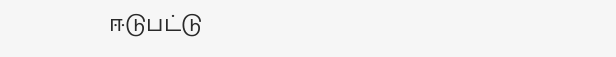ஈடுபட்டு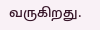வருகிறது.